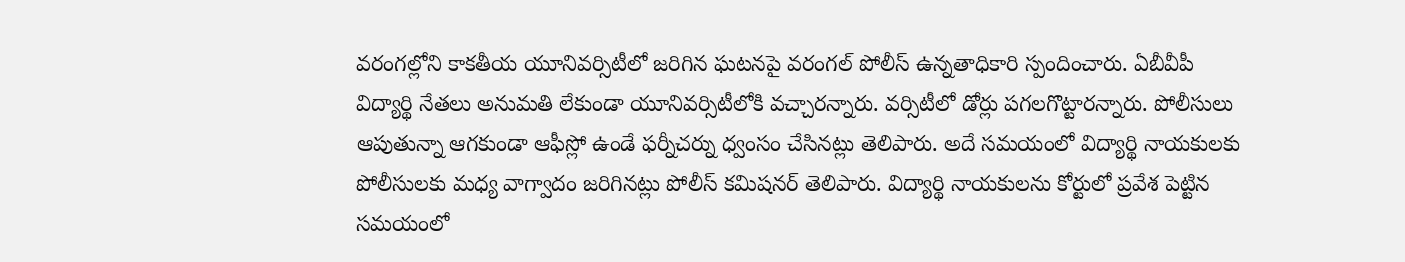వరంగల్లోని కాకతీయ యూనివర్సిటీలో జరిగిన ఘటనపై వరంగల్ పోలీస్ ఉన్నతాధికారి స్పందించారు. ఏబీవీపీ విద్యార్థి నేతలు అనుమతి లేకుండా యూనివర్సిటీలోకి వచ్చారన్నారు. వర్సిటీలో డోర్లు పగలగొట్టారన్నారు. పోలీసులు ఆపుతున్నా ఆగకుండా ఆఫీస్లో ఉండే ఫర్నీచర్ను ధ్వంసం చేసినట్లు తెలిపారు. అదే సమయంలో విద్యార్థి నాయకులకు పోలీసులకు మధ్య వాగ్వాదం జరిగినట్లు పోలీస్ కమిషనర్ తెలిపారు. విద్యార్థి నాయకులను కోర్టులో ప్రవేశ పెట్టిన సమయంలో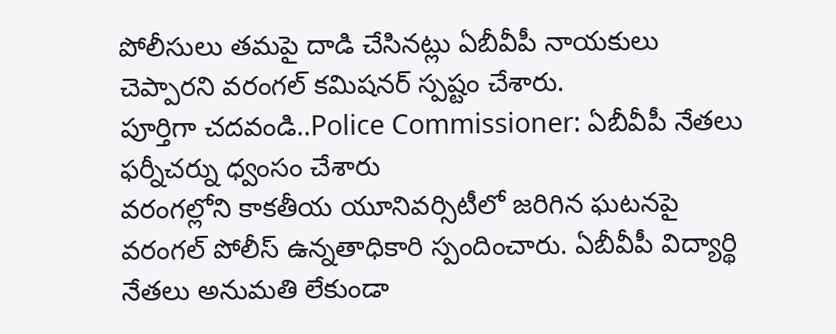పోలీసులు తమపై దాడి చేసినట్లు ఏబీవీపీ నాయకులు చెప్పారని వరంగల్ కమిషనర్ స్పష్టం చేశారు.
పూర్తిగా చదవండి..Police Commissioner: ఏబీవీపీ నేతలు ఫర్నీచర్ను ధ్వంసం చేశారు
వరంగల్లోని కాకతీయ యూనివర్సిటీలో జరిగిన ఘటనపై వరంగల్ పోలీస్ ఉన్నతాధికారి స్పందించారు. ఏబీవీపీ విద్యార్థి నేతలు అనుమతి లేకుండా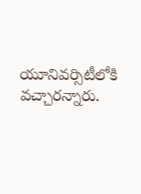యూనివర్సిటీలోకి వచ్చారన్నారు.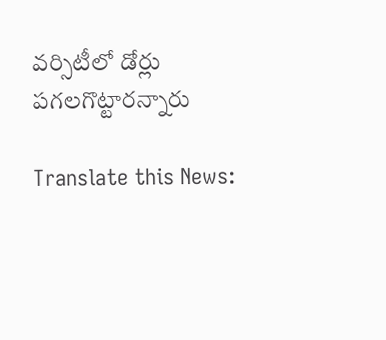వర్సిటీలో డోర్లు పగలగొట్టారన్నారు

Translate this News: